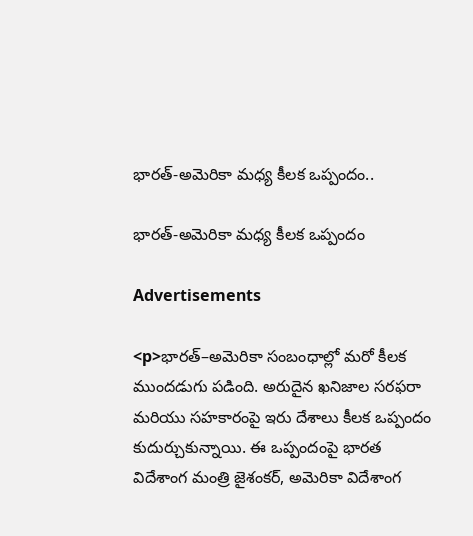భారత్‌-అమెరికా మధ్య కీలక ఒప్పందం..

భారత్‌-అమెరికా మధ్య కీలక ఒప్పందం

Advertisements

<p>భారత్‌–అమెరికా సంబంధాల్లో మరో కీలక ముందడుగు పడింది. అరుదైన ఖనిజాల సరఫరా మరియు సహకారంపై ఇరు దేశాలు కీలక ఒప్పందం కుదుర్చుకున్నాయి. ఈ ఒప్పందంపై భారత విదేశాంగ మంత్రి జైశంకర్‌, అమెరికా విదేశాంగ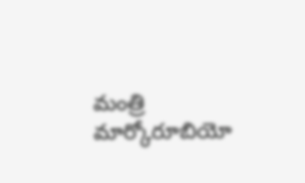మంత్రి మార్కోరూబియో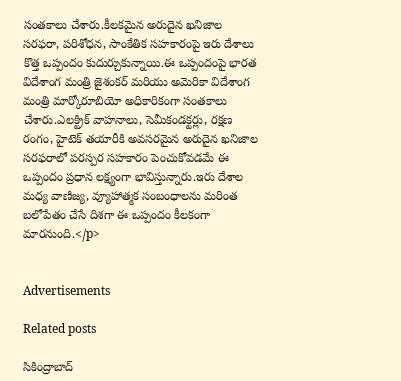సంతకాలు చేశారు.కీలకమైన అరుదైన ఖనిజాల సరఫరా, పరిశోధన, సాంకేతిక సహకారంపై ఇరు దేశాలు కొత్త ఒప్పందం కుదుర్చుకున్నాయి.ఈ ఒప్పందంపై భారత విదేశాంగ మంత్రి జైశంకర్‌ మరియు అమెరికా విదేశాంగ మంత్రి మార్కోరూబియో అధికారికంగా సంతకాలు చేశారు.ఎలక్ట్రిక్ వాహనాలు, సెమీకండక్టర్లు, రక్షణ రంగం, హైటెక్ తయారీకి అవసరమైన అరుదైన ఖనిజాల సరఫరాలో పరస్పర సహకారం పెంచుకోవడమే ఈ ఒప్పందం ప్రధాన లక్ష్యంగా భావిస్తున్నారు.ఇరు దేశాల మధ్య వాణిజ్య, వ్యూహాత్మక సంబంధాలను మరింత బలోపేతం చేసే దిశగా ఈ ఒప్పందం కీలకంగా మారనుంది.</p>


Advertisements

Related posts

సికింద్రాబాద్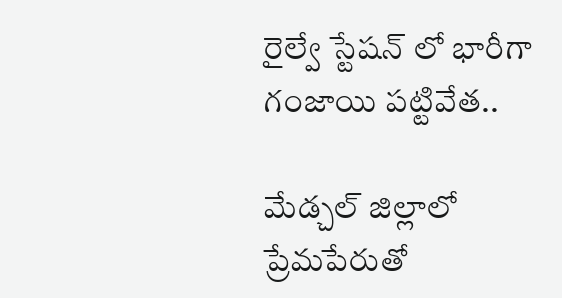రైల్వే స్టేషన్ లో భారీగా గంజాయి పట్టివేత..

మేడ్చల్ జిల్లాలో ప్రేమపేరుతో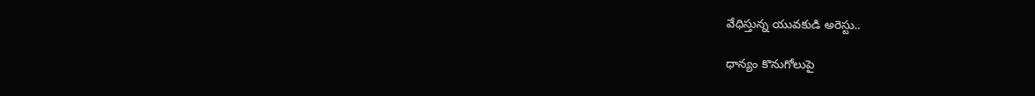వేధిస్తున్న యువకుడి అరెస్టు..

ధాన్యం కొనుగోలుపై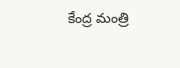కేంద్ర మంత్రి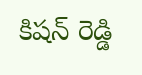కిషన్ రెడ్డి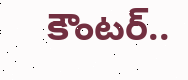కౌంటర్..